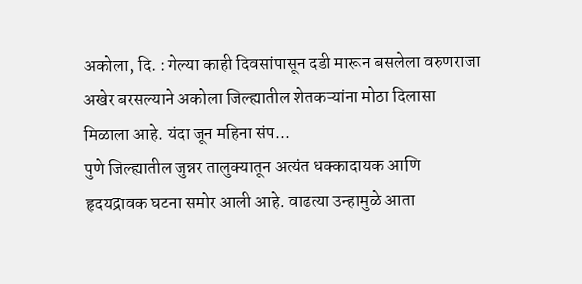अकोला, दि. : गेल्या काही दिवसांपासून दडी मारून बसलेला वरुणराजा अखेर बरसल्याने अकोला जिल्ह्यातील शेतकऱ्यांना मोठा दिलासा मिळाला आहे. यंदा जून महिना संप...
पुणे जिल्ह्यातील जुन्नर तालुक्यातून अत्यंत धक्कादायक आणि हृदयद्रावक घटना समोर आली आहे. वाढत्या उन्हामुळे आता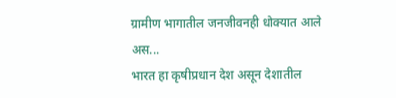ग्रामीण भागातील जनजीवनही धोक्यात आले अस...
भारत हा कृषीप्रधान देश असून देशातील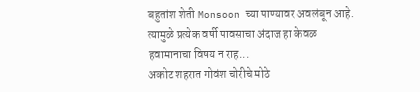बहुतांश शेती Monsoon च्या पाण्यावर अवलंबून आहे. त्यामुळे प्रत्येक वर्षी पावसाचा अंदाज हा केवळ हवामानाचा विषय न राह...
अकोट शहरात गोवंश चोरीचे मोठे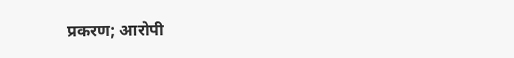प्रकरण; आरोपी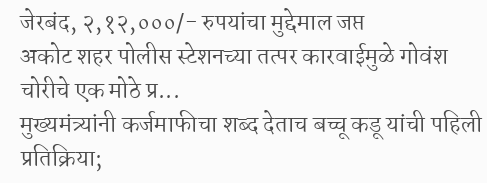जेरबंद, २,१२,०००/- रुपयांचा मुद्देमाल जप्त
अकोट शहर पोलीस स्टेशनच्या तत्पर कारवाईमुळे गोवंश चोरीचे एक मोठे प्र...
मुख्यमंत्र्यांनी कर्जमाफीचा शब्द देताच बच्चू कडू यांची पहिली प्रतिक्रिया;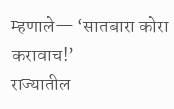म्हणाले— ‘सातबारा कोरा करावाच!’
राज्यातील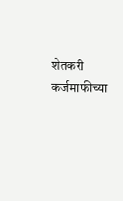शेतकरी कर्जमाफीच्या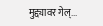मुद्द्यावर गेल्...